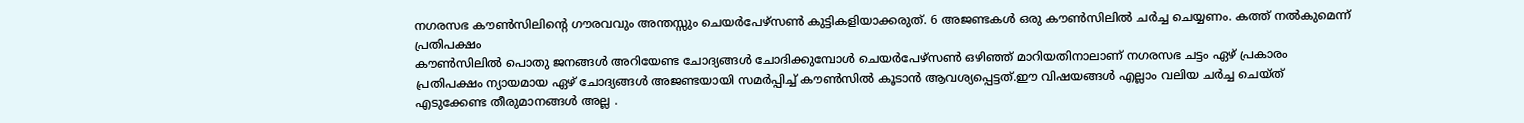നഗരസഭ കൗൺസിലിൻ്റെ ഗൗരവവും അന്തസ്സും ചെയർപേഴ്സൺ കുട്ടികളിയാക്കരുത്. 6 അജണ്ടകൾ ഒരു കൗൺസിലിൽ ചർച്ച ചെയ്യണം. കത്ത് നൽകുമെന്ന് പ്രതിപക്ഷം
കൗൺസിലിൽ പൊതു ജനങ്ങൾ അറിയേണ്ട ചോദ്യങ്ങൾ ചോദിക്കുമ്പോൾ ചെയർപേഴ്സൺ ഒഴിഞ്ഞ് മാറിയതിനാലാണ് നഗരസഭ ചട്ടം ഏഴ് പ്രകാരം പ്രതിപക്ഷം ന്യായമായ ഏഴ് ചോദ്യങ്ങൾ അജണ്ടയായി സമർപ്പിച്ച് കൗൺസിൽ കൂടാൻ ആവശ്യപ്പെട്ടത്.ഈ വിഷയങ്ങൾ എല്ലാം വലിയ ചർച്ച ചെയ്ത് എടുക്കേണ്ട തീരുമാനങ്ങൾ അല്ല .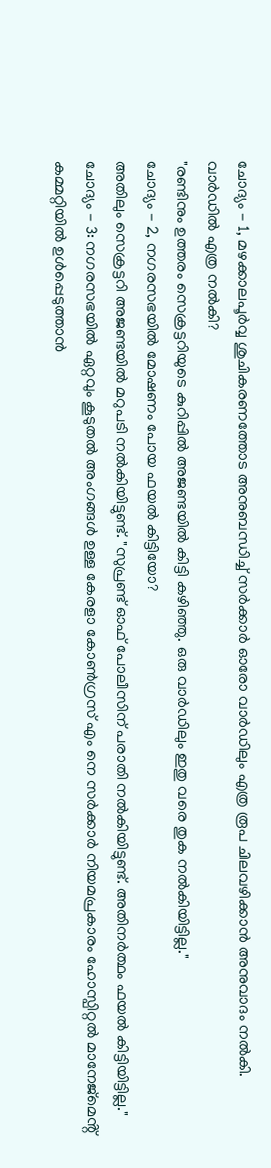ചോദ്യം - 1, മഴക്കാലപൂർവ്വ ശുചികരണത്തോട അനുബന്ധിച്ച് സർക്കാർ ഓരോ വാർഡിലും എത്ര രൂപ ചിലവഴിക്കാൻ അനുവാദം നൽകി. വാർഡിൽ എത്ര നൽകി?
"രണ്ടിനും ഉത്തരം സെക്രട്ടറിയുടെ കുറിപ്പിൽ അജണ്ടയിൽ കിട്ടി കഴിഞ്ഞു. ഒരു വാർഡിലും ഇതു വരെ തുക നൽകിയിട്ടില്ല."
ചോദ്യം - 2, നഗരസഭയിൽ മോഷണം പോയ ഫയൽ കിട്ടിയോ?
അതിലും സെക്രട്ടറി അജണ്ടയിൽ മറുപടി നൽകിയിട്ടുണ്ട്. "സുപ്രണ്ട് ഓഫ് പോലീസിന് പരാതി നൽകിയിട്ടുണ്ട്. അതിനർത്ഥം ഫയൽ കിട്ടിയിട്ടില്ല."
ചോദ്യം - 3: നഗരസഭയിൽ ഏറ്റവും കൂടുതൽ അംഗങ്ങൾ ഉള്ള കേരളാ കോൺഗ്രസ് എം നെ സർക്കാർ നിയമപ്രകാരം ഹോസ്പിറ്റൽ മാനേജ്മെൻ്റ് കമ്മറ്റിയിൽ ഉൾപ്പെടുത്താൻ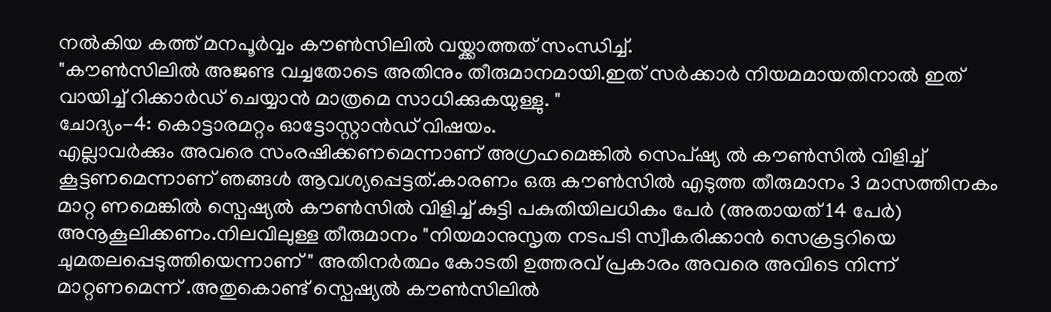നൽകിയ കത്ത് മനപൂർവ്വം കൗൺസിലിൽ വയ്ക്കാത്തത് സംന്ധിച്ച്.
"കൗൺസിലിൽ അജണ്ട വച്ചതോടെ അതിനും തീരുമാനമായി.ഇത് സർക്കാർ നിയമമായതിനാൽ ഇത് വായിച്ച് റിക്കാർഡ് ചെയ്യാൻ മാത്രമെ സാധിക്കുകയുള്ളു. "
ചോദ്യം-4: കൊട്ടാരമറ്റം ഓട്ടോസ്റ്റാൻഡ് വിഷയം.
എല്ലാവർക്കും അവരെ സംരഷിക്കണമെന്നാണ് അഗ്രഹമെങ്കിൽ സെപ്ഷ്യ ൽ കൗൺസിൽ വിളിച്ച് കൂട്ടണമെന്നാണ് ഞങ്ങൾ ആവശ്യപ്പെട്ടത്.കാരണം ഒരു കൗൺസിൽ എടുത്ത തീരുമാനം 3 മാസത്തിനകം മാറ്റ ണമെങ്കിൽ സ്പെഷ്യൽ കൗൺസിൽ വിളിച്ച് കുട്ടി പകുതിയിലധികം പേർ (അതായത് 14 പേർ) അനൂകൂലിക്കണം.നിലവിലുള്ള തീരുമാനം "നിയമാനുസൃത നടപടി സ്വീകരിക്കാൻ സെക്രട്ടറിയെ ചുമതലപ്പെടുത്തിയെന്നാണ് " അതിനർത്ഥം കോടതി ഉത്തരവ് പ്രകാരം അവരെ അവിടെ നിന്ന് മാറ്റണമെന്ന് .അതുകൊണ്ട് സ്പെഷ്യൽ കൗൺസിലിൽ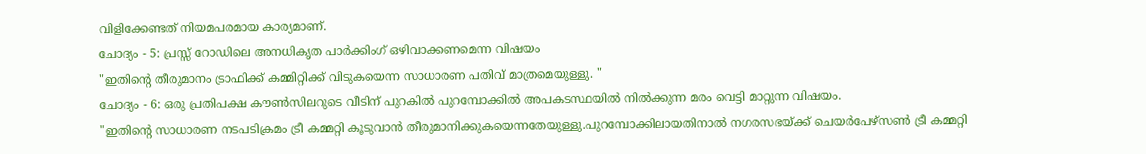വിളിക്കേണ്ടത് നിയമപരമായ കാര്യമാണ്.
ചോദ്യം - 5: പ്രസ്സ് റോഡിലെ അനധികൃത പാർക്കിംഗ് ഒഴിവാക്കണമെന്ന വിഷയം
"ഇതിൻ്റെ തീരുമാനം ട്രാഫിക്ക് കമ്മിറ്റിക്ക് വിടുകയെന്ന സാധാരണ പതിവ് മാത്രമെയുള്ളു. "
ചോദ്യം - 6: ഒരു പ്രതിപക്ഷ കൗൺസിലറുടെ വീടിന് പുറകിൽ പുറമ്പോക്കിൽ അപകടസ്ഥയിൽ നിൽക്കുന്ന മരം വെട്ടി മാറ്റുന്ന വിഷയം.
"ഇതിൻ്റെ സാധാരണ നടപടിക്രമം ട്രീ കമ്മറ്റി കൂടുവാൻ തീരുമാനിക്കുകയെന്നതേയുള്ളു.പുറമ്പോക്കിലായതിനാൽ നഗരസഭയ്ക്ക് ചെയർപേഴ്സൺ ട്രീ കമ്മറ്റി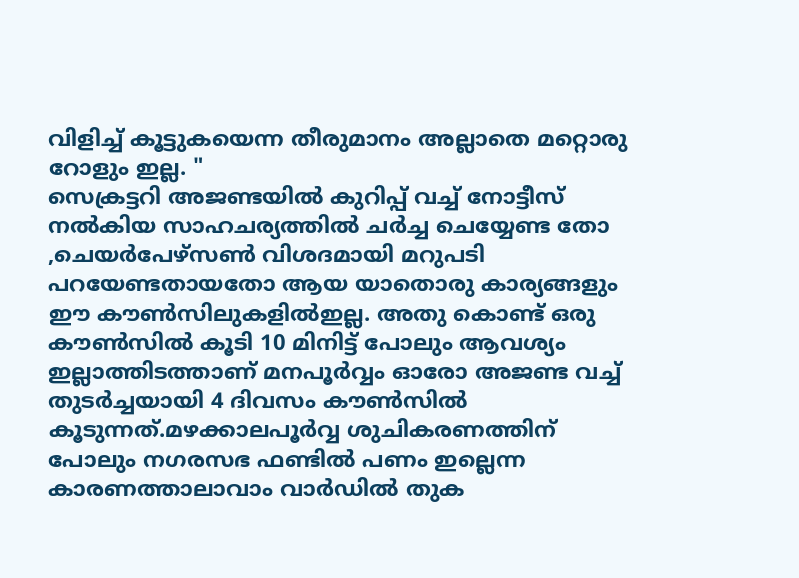വിളിച്ച് കൂട്ടുകയെന്ന തീരുമാനം അല്ലാതെ മറ്റൊരു റോളും ഇല്ല. "
സെക്രട്ടറി അജണ്ടയിൽ കുറിപ്പ് വച്ച് നോട്ടീസ് നൽകിയ സാഹചര്യത്തിൽ ചർച്ച ചെയ്യേണ്ട തോ ,ചെയർപേഴ്സൺ വിശദമായി മറുപടി പറയേണ്ടതായതോ ആയ യാതൊരു കാര്യങ്ങളും ഈ കൗൺസിലുകളിൽഇല്ല. അതു കൊണ്ട് ഒരു കൗൺസിൽ കൂടി 10 മിനിട്ട് പോലും ആവശ്യം ഇല്ലാത്തിടത്താണ് മനപൂർവ്വം ഓരോ അജണ്ട വച്ച് തുടർച്ചയായി 4 ദിവസം കൗൺസിൽ
കൂടുന്നത്.മഴക്കാലപൂർവ്വ ശുചികരണത്തിന് പോലും നഗരസഭ ഫണ്ടിൽ പണം ഇല്ലെന്ന കാരണത്താലാവാം വാർഡിൽ തുക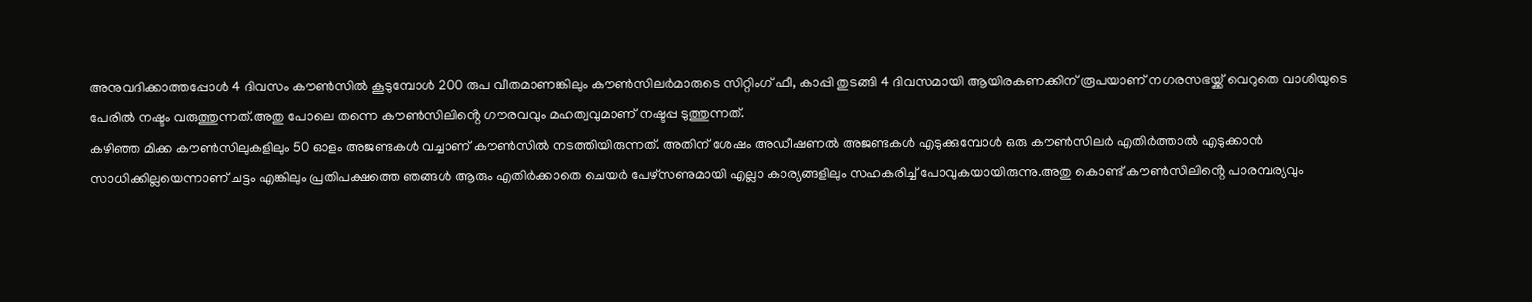അനുവദിക്കാത്തപ്പോൾ 4 ദിവസം കൗൺസിൽ കൂടുമ്പോൾ 200 രുപ വീതമാണങ്കിലും കൗൺസിലർമാരുടെ സിറ്റിംഗ് ഫീ, കാപ്പി തുടങ്ങി 4 ദിവസമായി ആയിരകണക്കിന് രൂപയാണ് നഗരസഭയ്ക്ക് വെറുതെ വാശിയുടെ പേരിൽ നഷ്ടം വരുത്തുന്നത്.അതു പോലെ തന്നെ കൗൺസിലിൻ്റെ ഗൗരവവും മഹത്വവുമാണ് നഷ്ടപ്പ ടുത്തുന്നത്.
കഴിഞ്ഞ മിക്ക കൗൺസിലുകളിലും 50 ഓളം അജണ്ടകൾ വച്ചാണ് കൗൺസിൽ നടത്തിയിരുന്നത്. അതിന് ശേഷം അഡീഷണൽ അജണ്ടകൾ എടുക്കുമ്പോൾ ഒരു കൗൺസിലർ എതിർത്താൽ എടുക്കാൻ സാധിക്കില്ലയെന്നാണ് ചട്ടം എങ്കിലും പ്രതിപക്ഷത്തെ ഞങ്ങൾ ആരും എതിർക്കാതെ ചെയർ പേഴ്സണുമായി എല്ലാ കാര്യങ്ങളിലും സഹകരിച്ച് പോവുകയായിരുന്നു.അതു കൊണ്ട് കൗൺസിലിൻ്റെ പാരമ്പര്യവും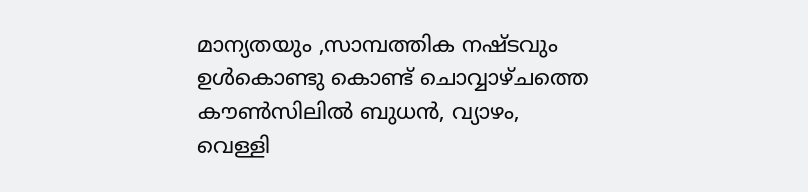മാന്യതയും ,സാമ്പത്തിക നഷ്ടവും ഉൾകൊണ്ടു കൊണ്ട് ചൊവ്വാഴ്ചത്തെ കൗൺസിലിൽ ബുധൻ, വ്യാഴം, വെള്ളി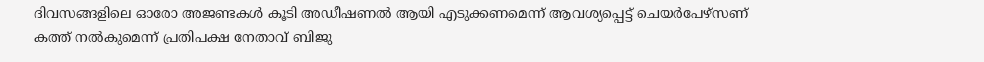ദിവസങ്ങളിലെ ഓരോ അജണ്ടകൾ കൂടി അഡീഷണൽ ആയി എടുക്കണമെന്ന് ആവശ്യപ്പെട്ട് ചെയർപേഴ്സണ് കത്ത് നൽകുമെന്ന് പ്രതിപക്ഷ നേതാവ് ബിജു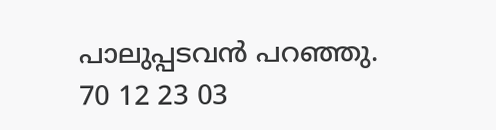പാലുപ്പടവൻ പറഞ്ഞു.
70 12 23 03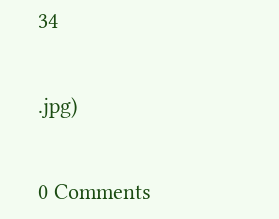34


.jpg)


0 Comments